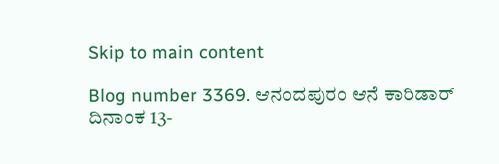Skip to main content

Blog number 3369. ಆನಂದಪುರಂ ಆನೆ ಕಾರಿಡಾರ್ ದಿನಾಂಕ 13-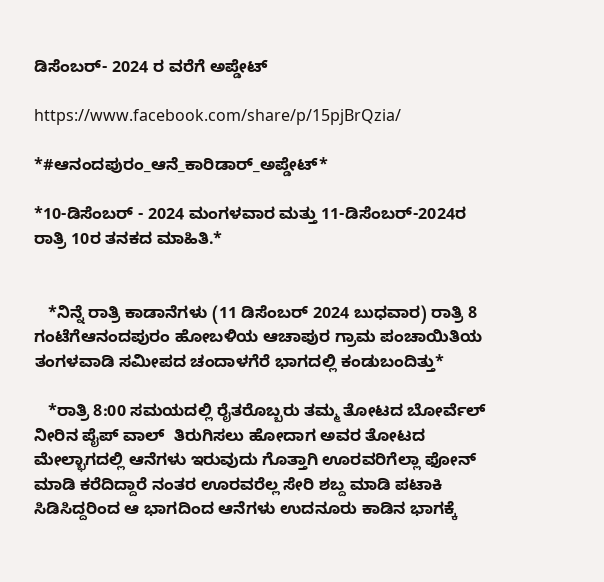ಡಿಸೆಂಬರ್- 2024 ರ ವರೆಗೆ ಅಪ್ಡೇಟ್

https://www.facebook.com/share/p/15pjBrQzia/

*#ಆನಂದಪುರಂ_ಆನೆ_ಕಾರಿಡಾರ್_ಅಪ್ಡೇಟ್*

*10-ಡಿಸೆಂಬರ್ - 2024 ಮಂಗಳವಾರ ಮತ್ತು 11-ಡಿಸೆಂಬರ್-2024ರ ರಾತ್ರಿ 10ರ ತನಕದ ಮಾಹಿತಿ.*


   *ನಿನ್ನೆ ರಾತ್ರಿ ಕಾಡಾನೆಗಳು (11 ಡಿಸೆಂಬರ್ 2024 ಬುಧವಾರ) ರಾತ್ರಿ 8 ಗಂಟೆಗೆಆನಂದಪುರಂ ಹೋಬಳಿಯ ಆಚಾಪುರ ಗ್ರಾಮ ಪಂಚಾಯಿತಿಯ ತಂಗಳವಾಡಿ ಸಮೀಪದ ಚಂದಾಳಗೆರೆ ಭಾಗದಲ್ಲಿ ಕಂಡುಬಂದಿತ್ತು*

   *ರಾತ್ರಿ 8:00 ಸಮಯದಲ್ಲಿ ರೈತರೊಬ್ಬರು ತಮ್ಮ ತೋಟದ ಬೋರ್ವೆಲ್ ನೀರಿನ ಪೈಪ್ ವಾಲ್  ತಿರುಗಿಸಲು ಹೋದಾಗ ಅವರ ತೋಟದ  ಮೇಲ್ಭಾಗದಲ್ಲಿ ಆನೆಗಳು ಇರುವುದು ಗೊತ್ತಾಗಿ ಊರವರಿಗೆಲ್ಲಾ ಫೋನ್ ಮಾಡಿ ಕರೆದಿದ್ದಾರೆ ನಂತರ ಊರವರೆಲ್ಲ ಸೇರಿ ಶಬ್ದ ಮಾಡಿ ಪಟಾಕಿ ಸಿಡಿಸಿದ್ದರಿಂದ ಆ ಭಾಗದಿಂದ ಆನೆಗಳು ಉದನೂರು ಕಾಡಿನ ಭಾಗಕ್ಕೆ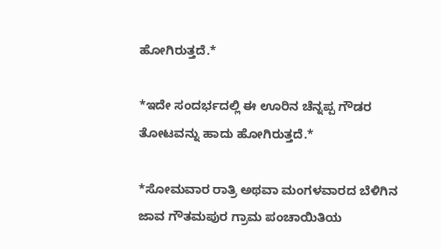ಹೋಗಿರುತ್ತದೆ.*

*ಇದೇ ಸಂದರ್ಭದಲ್ಲಿ ಈ ಊರಿನ ಚೆನ್ನಪ್ಪ ಗೌಡರ ತೋಟವನ್ನು ಹಾದು ಹೋಗಿರುತ್ತದೆ.*

*ಸೋಮವಾರ ರಾತ್ರಿ ಅಥವಾ ಮಂಗಳವಾರದ ಬೆಳಿಗಿನ ಜಾವ ಗೌತಮಪುರ ಗ್ರಾಮ ಪಂಚಾಯಿತಿಯ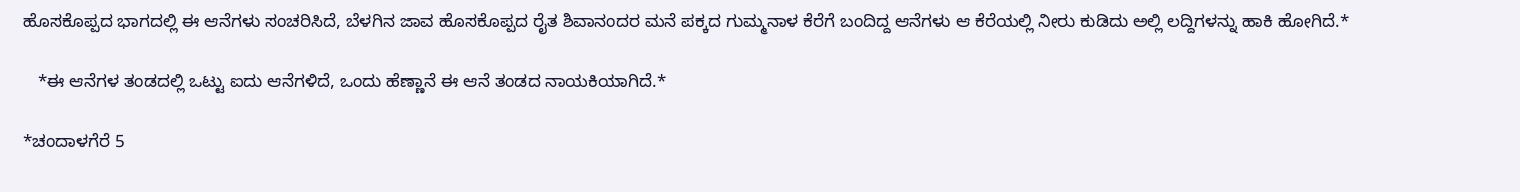ಹೊಸಕೊಪ್ಪದ ಭಾಗದಲ್ಲಿ ಈ ಆನೆಗಳು ಸಂಚರಿಸಿದೆ, ಬೆಳಗಿನ ಜಾವ ಹೊಸಕೊಪ್ಪದ ರೈತ ಶಿವಾನಂದರ ಮನೆ ಪಕ್ಕದ ಗುಮ್ಮನಾಳ ಕೆರೆಗೆ ಬಂದಿದ್ದ ಆನೆಗಳು ಆ ಕೆರೆಯಲ್ಲಿ ನೀರು ಕುಡಿದು ಅಲ್ಲಿ ಲದ್ದಿಗಳನ್ನು ಹಾಕಿ ಹೋಗಿದೆ.*

   *ಈ ಆನೆಗಳ ತಂಡದಲ್ಲಿ ಒಟ್ಟು ಐದು ಆನೆಗಳಿದೆ, ಒಂದು ಹೆಣ್ಣಾನೆ ಈ ಆನೆ ತಂಡದ ನಾಯಕಿಯಾಗಿದೆ.*

*ಚಂದಾಳಗೆರೆ 5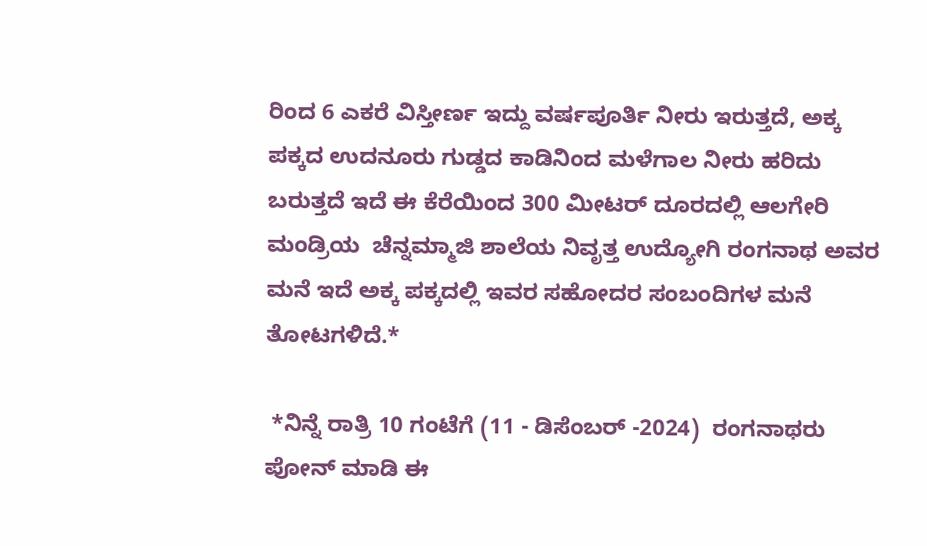ರಿಂದ 6 ಎಕರೆ ವಿಸ್ತೀರ್ಣ ಇದ್ದು ವರ್ಷಪೂರ್ತಿ ನೀರು ಇರುತ್ತದೆ, ಅಕ್ಕ ಪಕ್ಕದ ಉದನೂರು ಗುಡ್ಡದ ಕಾಡಿನಿಂದ ಮಳೆಗಾಲ ನೀರು ಹರಿದು ಬರುತ್ತದೆ ಇದೆ ಈ ಕೆರೆಯಿಂದ 300 ಮೀಟರ್ ದೂರದಲ್ಲಿ ಆಲಗೇರಿ ಮಂಡ್ರಿಯ  ಚೆನ್ನಮ್ಮಾಜಿ ಶಾಲೆಯ ನಿವೃತ್ತ ಉದ್ಯೋಗಿ ರಂಗನಾಥ ಅವರ ಮನೆ ಇದೆ ಅಕ್ಕ ಪಕ್ಕದಲ್ಲಿ ಇವರ ಸಹೋದರ ಸಂಬಂದಿಗಳ ಮನೆ ತೋಟಗಳಿದೆ.*

 *ನಿನ್ನೆ ರಾತ್ರಿ 10 ಗಂಟೆಗೆ (11 - ಡಿಸೆಂಬರ್ -2024)  ರಂಗನಾಥರು ಪೋನ್ ಮಾಡಿ ಈ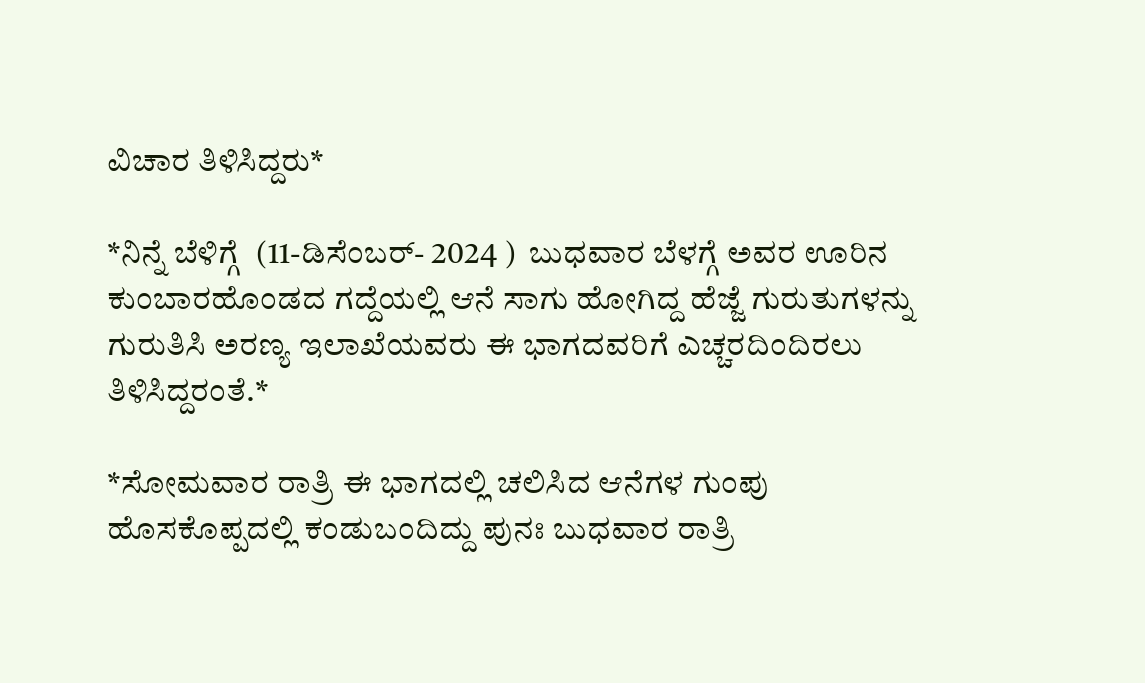ವಿಚಾರ ತಿಳಿಸಿದ್ದರು*

*ನಿನ್ನೆ ಬೆಳಿಗ್ಗೆ  (11-ಡಿಸೆಂಬರ್- 2024 )  ಬುಧವಾರ ಬೆಳಗ್ಗೆ ಅವರ ಊರಿನ ಕುಂಬಾರಹೊಂಡದ ಗದ್ದೆಯಲ್ಲಿ ಆನೆ ಸಾಗು ಹೋಗಿದ್ದ ಹೆಜ್ಜೆ ಗುರುತುಗಳನ್ನು ಗುರುತಿಸಿ ಅರಣ್ಯ ಇಲಾಖೆಯವರು ಈ ಭಾಗದವರಿಗೆ ಎಚ್ಚರದಿಂದಿರಲು ತಿಳಿಸಿದ್ದರಂತೆ.*

*ಸೋಮವಾರ ರಾತ್ರಿ ಈ ಭಾಗದಲ್ಲಿ ಚಲಿಸಿದ ಆನೆಗಳ ಗುಂಪು ಹೊಸಕೊಪ್ಪದಲ್ಲಿ ಕಂಡುಬಂದಿದ್ದು ಪುನಃ ಬುಧವಾರ ರಾತ್ರಿ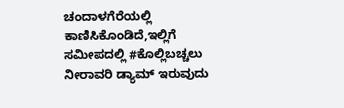ಚಂದಾಳಗೆರೆಯಲ್ಲಿ ಕಾಣಿಸಿಕೊಂಡಿದೆ,ಇಲ್ಲಿಗೆ ಸಮೀಪದಲ್ಲಿ #ಕೊಲ್ಲಿಬಚ್ಚಲು ನೀರಾವರಿ ಡ್ಯಾಮ್ ಇರುವುದು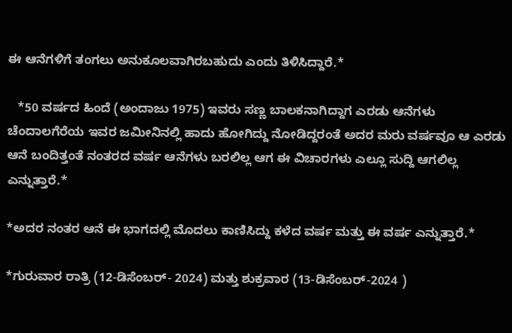ಈ ಆನೆಗಳಿಗೆ ತಂಗಲು ಅನುಕೂಲವಾಗಿರಬಹುದು ಎಂದು ತಿಳಿಸಿದ್ದಾರೆ.*

   *50 ವರ್ಷದ ಹಿಂದೆ (ಅಂದಾಜು 1975) ಇವರು ಸಣ್ಣ ಬಾಲಕನಾಗಿದ್ದಾಗ ಎರಡು ಆನೆಗಳು ಚೆಂದಾಲಗೆರೆಯ ಇವರ ಜಮೀನಿನಲ್ಲಿ ಹಾದು ಹೋಗಿದ್ದು ನೋಡಿದ್ದರಂತೆ ಅದರ ಮರು ವರ್ಷವೂ ಆ ಎರಡು ಆನೆ ಬಂದಿತ್ತಂತೆ ನಂತರದ ವರ್ಷ ಆನೆಗಳು ಬರಲಿಲ್ಲ ಆಗ ಈ ವಿಚಾರಗಳು ಎಲ್ಲೂ ಸುದ್ದಿ ಆಗಲಿಲ್ಲ ಎನ್ನುತ್ತಾರೆ.*

*ಅದರ ನಂತರ ಆನೆ ಈ ಭಾಗದಲ್ಲಿ ಮೊದಲು ಕಾಣಿಸಿದ್ದು ಕಳೆದ ವರ್ಷ ಮತ್ತು ಈ ವರ್ಷ ಎನ್ನುತ್ತಾರೆ.*

*ಗುರುವಾರ ರಾತ್ರಿ (12-ಡಿಸೆಂಬರ್- 2024) ಮತ್ತು ಶುಕ್ರವಾರ (13-ಡಿಸೆಂಬರ್-2024 )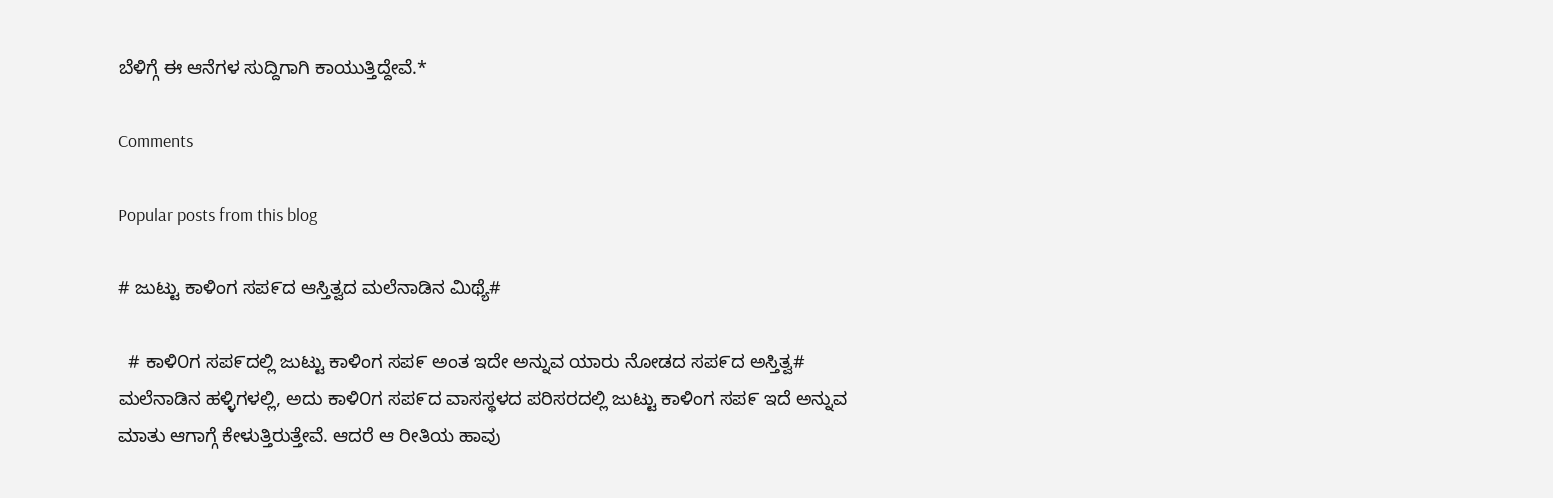ಬೆಳಿಗ್ಗೆ ಈ ಆನೆಗಳ ಸುದ್ದಿಗಾಗಿ ಕಾಯುತ್ತಿದ್ದೇವೆ.*

Comments

Popular posts from this blog

# ಜುಟ್ಟು ಕಾಳಿಂಗ ಸಪ೯ದ ಆಸ್ತಿತ್ವದ ಮಲೆನಾಡಿನ ಮಿಥ್ಯೆ#

  # ಕಾಳಿ೦ಗ ಸಪ೯ದಲ್ಲಿ ಜುಟ್ಟು ಕಾಳಿಂಗ ಸಪ೯ ಅಂತ ಇದೇ ಅನ್ನುವ ಯಾರು ನೋಡದ ಸಪ೯ದ ಅಸ್ತಿತ್ವ#    ಮಲೆನಾಡಿನ ಹಳ್ಳಿಗಳಲ್ಲಿ, ಅದು ಕಾಳಿ೦ಗ ಸಪ೯ದ ವಾಸಸ್ಥಳದ ಪರಿಸರದಲ್ಲಿ ಜುಟ್ಟು ಕಾಳಿಂಗ ಸಪ೯ ಇದೆ ಅನ್ನುವ ಮಾತು ಆಗಾಗ್ಗೆ ಕೇಳುತ್ತಿರುತ್ತೇವೆ. ಆದರೆ ಆ ರೀತಿಯ ಹಾವು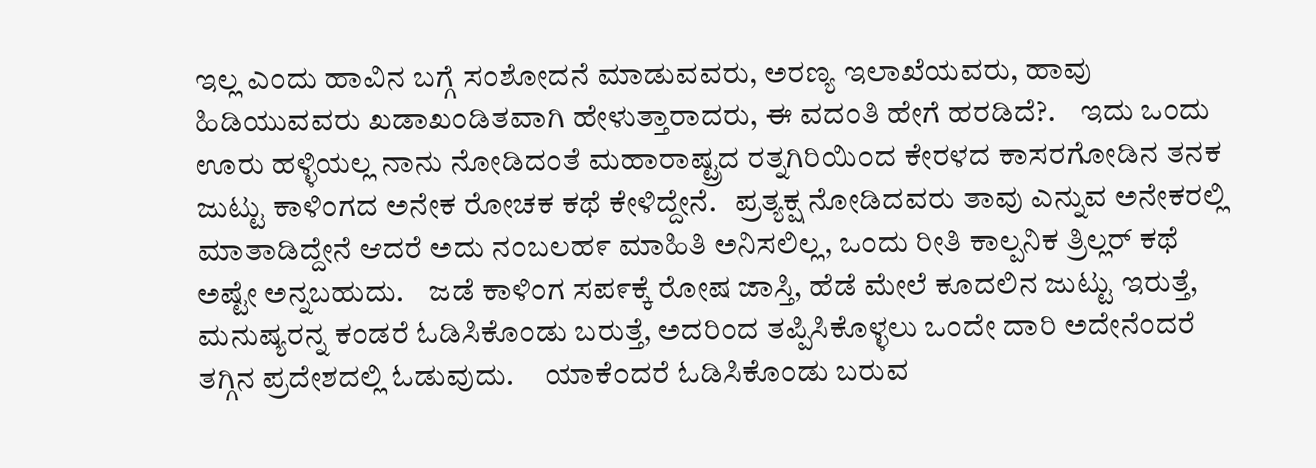ಇಲ್ಲ ಎಂದು ಹಾವಿನ ಬಗ್ಗೆ ಸಂಶೋದನೆ ಮಾಡುವವರು, ಅರಣ್ಯ ಇಲಾಖೆಯವರು, ಹಾವು ಹಿಡಿಯುವವರು ಖಡಾಖಂಡಿತವಾಗಿ ಹೇಳುತ್ತಾರಾದರು, ಈ ವದಂತಿ ಹೇಗೆ ಹರಡಿದೆ?.    ಇದು ಒಂದು ಊರು ಹಳ್ಳಿಯಲ್ಲ ನಾನು ನೋಡಿದಂತೆ ಮಹಾರಾಷ್ಟ್ರದ ರತ್ನಗಿರಿಯಿ೦ದ ಕೇರಳದ ಕಾಸರಗೋಡಿನ ತನಕ ಜುಟ್ಟು ಕಾಳಿಂಗದ ಅನೇಕ ರೋಚಕ ಕಥೆ ಕೇಳಿದ್ದೇನೆ.   ಪ್ರತ್ಯಕ್ಷ ನೋಡಿದವರು ತಾವು ಎನ್ನುವ ಅನೇಕರಲ್ಲಿ ಮಾತಾಡಿದ್ದೇನೆ ಆದರೆ ಅದು ನಂಬಲಹ೯ ಮಾಹಿತಿ ಅನಿಸಲಿಲ್ಲ, ಒಂದು ರೀತಿ ಕಾಲ್ಪನಿಕ ತ್ರಿಲ್ಲರ್ ಕಥೆ ಅಷ್ಟೇ ಅನ್ನಬಹುದು.    ಜಡೆ ಕಾಳಿಂಗ ಸಪ೯ಕ್ಕೆ ರೋಷ ಜಾಸ್ತಿ, ಹೆಡೆ ಮೇಲೆ ಕೂದಲಿನ ಜುಟ್ಟು ಇರುತ್ತೆ, ಮನುಷ್ಯರನ್ನ ಕಂಡರೆ ಓಡಿಸಿಕೊಂಡು ಬರುತ್ತೆ, ಅದರಿಂದ ತಪ್ಪಿಸಿಕೊಳ್ಳಲು ಒಂದೇ ದಾರಿ ಅದೇನೆಂದರೆ ತಗ್ಗಿನ ಪ್ರದೇಶದಲ್ಲಿ ಓಡುವುದು.     ಯಾಕೆ೦ದರೆ ಓಡಿಸಿಕೊಂಡು ಬರುವ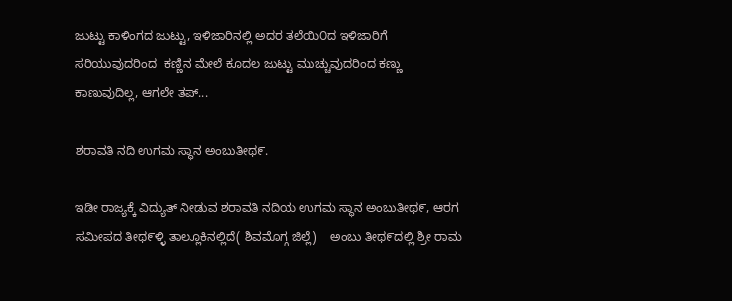ಜುಟ್ಟು ಕಾಳಿಂಗದ ಜುಟ್ಟು, ಇಳಿಜಾರಿನಲ್ಲಿ ಅದರ ತಲೆಯಿ೦ದ ಇಳಿಜಾರಿಗೆ ಸರಿಯುವುದರಿಂದ  ಕಣ್ಣಿನ ಮೇಲೆ ಕೂದಲ ಜುಟ್ಟು ಮುಚ್ಚುವುದರಿಂದ ಕಣ್ಣು ಕಾಣುವುದಿಲ್ಲ, ಆಗಲೇ ತಪ್...

ಶರಾವತಿ ನದಿ ಉಗಮ ಸ್ಥಾನ ಅಂಬುತೀಥ೯.

ಇಡೀ ರಾಜ್ಯಕ್ಕೆ ವಿದ್ಯುತ್ ನೀಡುವ ಶರಾವತಿ ನದಿಯ ಉಗಮ ಸ್ಥಾನ ಅಂಬುತೀಥ೯, ಆರಗ ಸಮೀಪದ ತೀಥ೯ಳ್ಳಿ ತಾಲ್ಲೂಕಿನಲ್ಲಿದೆ( ಶಿವಮೊಗ್ಗ ಜಿಲ್ಲೆ)    ಅಂಬು ತೀಥ೯ದಲ್ಲಿ ಶ್ರೀ ರಾಮ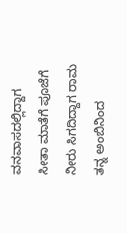ವನವಾಸದಲ್ಲಿದ್ದಾಗ ಸೀತಾ ಮಾತೆಗೆ ಪೂಜೆಗೆ ನೀರು ಸಿಗದಿದ್ದಾಗ ರಾಮ ತನ್ನ ಅಂಬಿನಿಂದ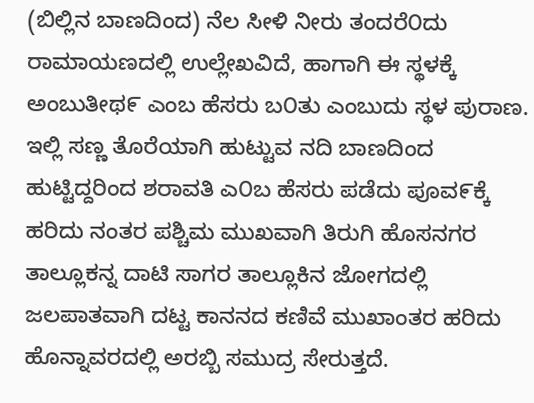(ಬಿಲ್ಲಿನ ಬಾಣದಿಂದ) ನೆಲ ಸೀಳಿ ನೀರು ತಂದರೆ೦ದು ರಾಮಾಯಣದಲ್ಲಿ ಉಲ್ಲೇಖವಿದೆ, ಹಾಗಾಗಿ ಈ ಸ್ಥಳಕ್ಕೆ ಅಂಬುತೀಥ೯ ಎಂಬ ಹೆಸರು ಬ೦ತು ಎಂಬುದು ಸ್ಥಳ ಪುರಾಣ.    ಇಲ್ಲಿ ಸಣ್ಣ ತೊರೆಯಾಗಿ ಹುಟ್ಟುವ ನದಿ ಬಾಣದಿಂದ ಹುಟ್ಟಿದ್ದರಿಂದ ಶರಾವತಿ ಎ೦ಬ ಹೆಸರು ಪಡೆದು ಪೂವ೯ಕ್ಕೆ ಹರಿದು ನಂತರ ಪಶ್ಚಿಮ ಮುಖವಾಗಿ ತಿರುಗಿ ಹೊಸನಗರ ತಾಲ್ಲೂಕನ್ನ ದಾಟಿ ಸಾಗರ ತಾಲ್ಲೂಕಿನ ಜೋಗದಲ್ಲಿ ಜಲಪಾತವಾಗಿ ದಟ್ಟ ಕಾನನದ ಕಣಿವೆ ಮುಖಾಂತರ ಹರಿದು ಹೊನ್ನಾವರದಲ್ಲಿ ಅರಬ್ಬಿ ಸಮುದ್ರ ಸೇರುತ್ತದೆ.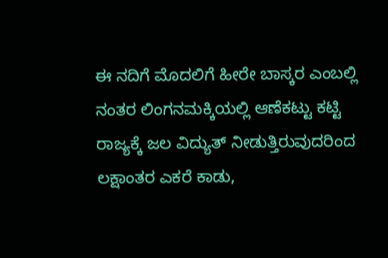ಈ ನದಿಗೆ ಮೊದಲಿಗೆ ಹೀರೇ ಬಾಸ್ಕರ ಎಂಬಲ್ಲಿ ನಂತರ ಲಿಂಗನಮಕ್ಕಿಯಲ್ಲಿ ಆಣೆಕಟ್ಟು ಕಟ್ಟಿ ರಾಜ್ಯಕ್ಕೆ ಜಲ ವಿದ್ಯುತ್ ನೀಡುತ್ತಿರುವುದರಿಂದ ಲಕ್ಷಾಂತರ ಎಕರೆ ಕಾಡು,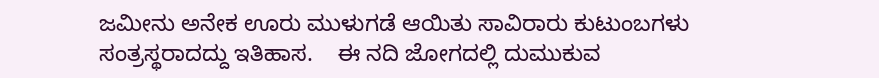ಜಮೀನು ಅನೇಕ ಊರು ಮುಳುಗಡೆ ಆಯಿತು ಸಾವಿರಾರು ಕುಟುಂಬಗಳು ಸಂತ್ರಸ್ಥರಾದದ್ದು ಇತಿಹಾಸ.    ಈ ನದಿ ಜೋಗದಲ್ಲಿ ದುಮುಕುವ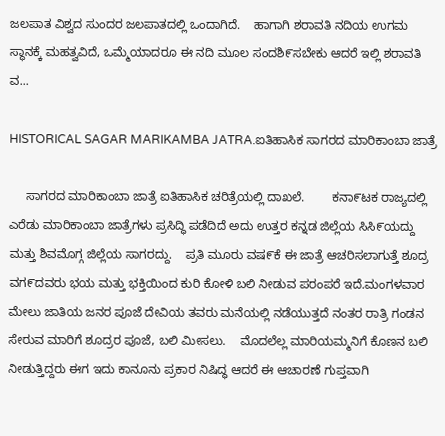ಜಲಪಾತ ವಿಶ್ವದ ಸುಂದರ ಜಲಪಾತದಲ್ಲಿ ಒಂದಾಗಿದೆ.    ಹಾಗಾಗಿ ಶರಾವತಿ ನದಿಯ ಉಗಮ ಸ್ಥಾನಕ್ಕೆ ಮಹತ್ವವಿದೆ, ಒಮ್ಮೆಯಾದರೂ ಈ ನದಿ ಮೂಲ ಸಂದಶಿ೯ಸಬೇಕು ಆದರೆ ಇಲ್ಲಿ ಶರಾವತಿ ವ...

HISTORICAL SAGAR MARIKAMBA JATRA.ಐತಿಹಾಸಿಕ ಸಾಗರದ ಮಾರಿಕಾಂಬಾ ಜಾತ್ರೆ

     ಸಾಗರದ ಮಾರಿಕಾಂಬಾ ಜಾತ್ರೆ ಐತಿಹಾಸಿಕ ಚರಿತ್ರೆಯಲ್ಲಿ ದಾಖಲೆ.        ಕನಾ೯ಟಕ ರಾಜ್ಯದಲ್ಲಿ ಎರೆಡು ಮಾರಿಕಾಂಬಾ ಜಾತ್ರೆಗಳು ಪ್ರಸಿದ್ಧಿ ಪಡೆದಿದೆ ಅದು ಉತ್ತರ ಕನ್ನಡ ಜಿಲ್ಲೆಯ ಸಿಸಿ೯ಯದ್ದು ಮತ್ತು ಶಿವಮೊಗ್ಗ ಜಿಲ್ಲೆಯ ಸಾಗರದ್ದು.    ಪ್ರತಿ ಮೂರು ವಷ೯ಕೆ ಈ ಜಾತ್ರೆ ಆಚರಿಸಲಾಗುತ್ತೆ ಶೂದ್ರ ವಗ೯ದವರು ಭಯ ಮತ್ತು ಭಕ್ತಿಯಿಂದ ಕುರಿ ಕೋಳಿ ಬಲಿ ನೀಡುವ ಪರಂಪರೆ ಇದೆ.ಮಂಗಳವಾರ ಮೇಲು ಜಾತಿಯ ಜನರ ಪೂಜೆ ದೇವಿಯ ತವರು ಮನೆಯಲ್ಲಿ ನಡೆಯುತ್ತದೆ ನಂತರ ರಾತ್ರಿ ಗಂಡನ ಸೇರುವ ಮಾರಿಗೆ ಶೂದ್ರರ ಪೂಜೆ, ಬಲಿ ಮೀಸಲು.    ಮೊದಲೆಲ್ಲ ಮಾರಿಯಮ್ಮನಿಗೆ ಕೊಣನ ಬಲಿ ನೀಡುತ್ತಿದ್ದರು ಈಗ ಇದು ಕಾನೂನು ಪ್ರಕಾರ ನಿಷಿದ್ಧ ಆದರೆ ಈ ಆಚಾರಣೆ ಗುಪ್ತವಾಗಿ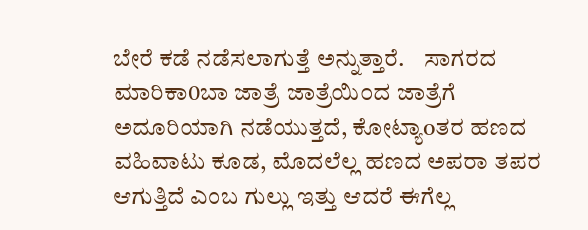ಬೇರೆ ಕಡೆ ನಡೆಸಲಾಗುತ್ತೆ ಅನ್ನುತ್ತಾರೆ.    ಸಾಗರದ ಮಾರಿಕಾ0ಬಾ ಜಾತ್ರೆ ಜಾತ್ರೆಯಿ೦ದ ಜಾತ್ರೆಗೆ ಅದೂರಿಯಾಗಿ ನಡೆಯುತ್ತದೆ, ಕೋಟ್ಯಾoತರ ಹಣದ ವಹಿವಾಟು ಕೂಡ, ಮೊದಲೆಲ್ಲ ಹಣದ ಅಪರಾ ತಪರ ಆಗುತ್ತಿದೆ ಎಂಬ ಗುಲ್ಲು ಇತ್ತು ಆದರೆ ಈಗೆಲ್ಲ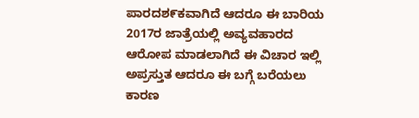ಪಾರದಶ೯ಕವಾಗಿದೆ ಆದರೂ ಈ ಬಾರಿಯ 2017ರ ಜಾತ್ರೆಯಲ್ಲಿ ಅವ್ಯವಹಾರದ ಆರೋಪ ಮಾಡಲಾಗಿದೆ ಈ ವಿಚಾರ ಇಲ್ಲಿ ಅಪ್ರಸ್ತುತ ಆದರೂ ಈ ಬಗ್ಗೆ ಬರೆಯಲು ಕಾರಣ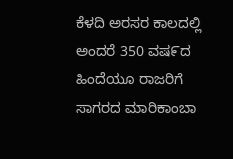ಕೆಳದಿ ಅರಸರ ಕಾಲದಲ್ಲಿ ಅಂದರೆ 350 ವಷ೯ದ ಹಿಂದೆಯೂ ರಾಜರಿಗೆ ಸಾಗರದ ಮಾರಿಕಾಂಬಾ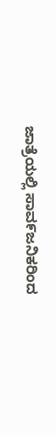ಜಾತ್ರೆಯಲ್ಲಿ ಸಾವ೯ಜನಿಕರಿಂದ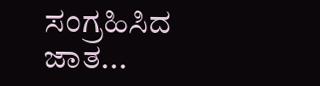ಸಂಗ್ರಹಿಸಿದ ಜಾತ...